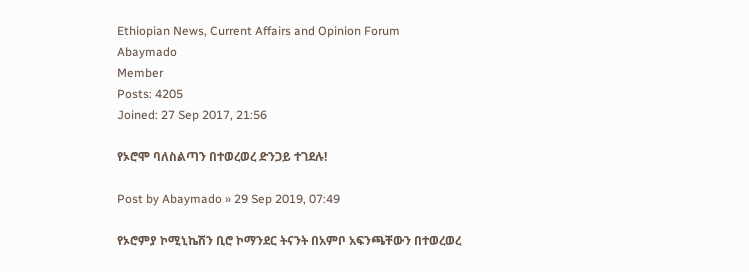Ethiopian News, Current Affairs and Opinion Forum
Abaymado
Member
Posts: 4205
Joined: 27 Sep 2017, 21:56

የኦሮሞ ባለስልጣን በተወረወረ ድንጋይ ተገደሉ!

Post by Abaymado » 29 Sep 2019, 07:49

የኦሮምያ ኮሚኒኬሽን ቢሮ ኮማንደር ትናንት በአምቦ አፍንጫቸውን በተወረወረ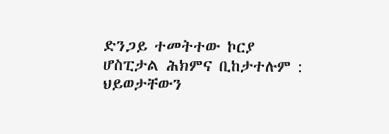ድንጋይ ተመትተው ኮርያ ሆስፒታል ሕክምና ቢከታተሉም : ህይወታቸውን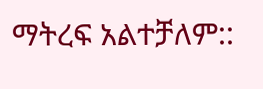ማትረፍ አልተቻለም::